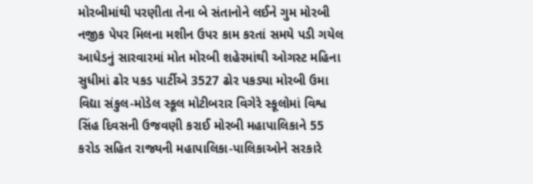મોરબીમાંથી પરણીતા તેના બે સંતાનોને લઈને ગુમ મોરબી નજીક પેપર મિલના મશીન ઉપર કામ કરતાં સમયે પડી ગયેલ આધેડનું સારવારમાં મોત મોરબી શહેરમાંથી ઓગસ્ટ મહિના સુધીમાં ઢોર પકડ પાર્ટીએ 3527 ઢોર પકડ્યા મોરબી ઉમા વિદ્યા સંકુલ-મોડેલ સ્કૂલ મોટીબરાર વિગેરે સ્કૂલોમાં વિશ્વ સિંહ દિવસની ઉજવણી કરાઈ મોરબી મહાપાલિકાને 55 કરોડ સહિત રાજ્યની મહાપાલિકા-પાલિકાઓને સરકારે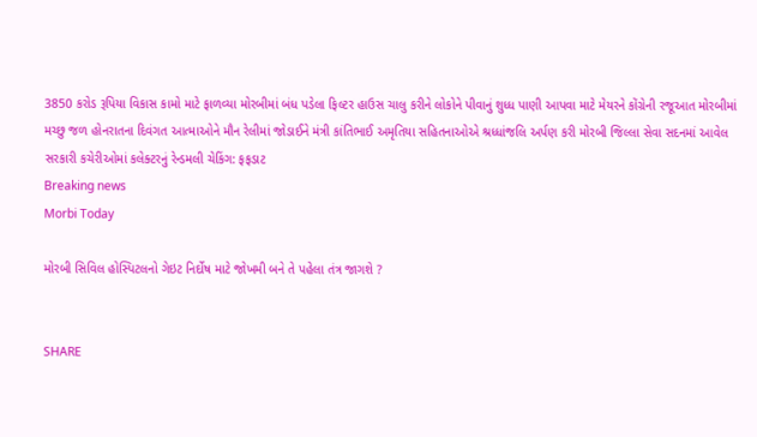3850 કરોડ રૂપિયા વિકાસ કામો માટે ફાળવ્યા મોરબીમાં બંધ પડેલા ફિલ્ટર હાઉસ ચાલુ કરીને લોકોને પીવાનું શુધ્ધ પાણી આપવા માટે મેયરને કોંગ્રેની રજૂઆત મોરબીમાં મચ્છુ જળ હોનરાતના દિવંગત આત્માઓને મૌન રેલીમાં જોડાઈને મંત્રી કાંતિભાઈ અમૃતિયા સહિતનાઓએ શ્રધ્ધાંજલિ અર્પણ કરી મોરબી જિલ્લા સેવા સદનમાં આવેલ સરકારી કચેરીઓમાં કલેક્ટરનું રેન્ડમલી ચેકિંગ: ફફડાટ
Breaking news
Morbi Today

મોરબી સિવિલ હોસ્પિટલનો ગેઇટ નિર્દોષ માટે જોખમી બને તે પહેલા તંત્ર જાગશે ?


SHARE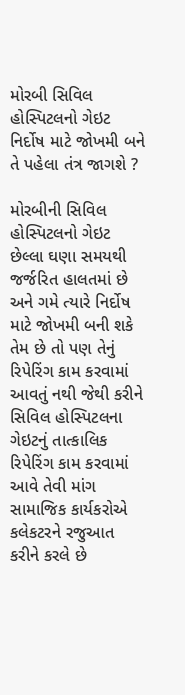મોરબી સિવિલ હોસ્પિટલનો ગેઇટ નિર્દોષ માટે જોખમી બને તે પહેલા તંત્ર જાગશે ?

મોરબીની સિવિલ હોસ્પિટલનો ગેઇટ છેલ્લા ઘણા સમયથી જર્જરિત હાલતમાં છે અને ગમે ત્યારે નિર્દોષ માટે જોખમી બની શકે તેમ છે તો પણ તેનું રિપેરિંગ કામ કરવામાં આવતું નથી જેથી કરીને સિવિલ હોસ્પિટલના ગેઇટનું તાત્કાલિક રિપેરિંગ કામ કરવામાં આવે તેવી માંગ સામાજિક કાર્યકરોએ કલેકટરને રજુઆત કરીને કરલે છે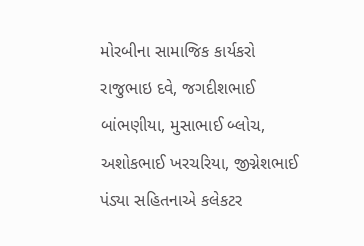મોરબીના સામાજિક કાર્યકરો રાજુભાઇ દવે, જગદીશભાઈ બાંભણીયા, મુસાભાઈ બ્લોચ, અશોકભાઈ ખરચરિયા, જીગ્નેશભાઈ પંડ્યા સહિતનાએ કલેકટર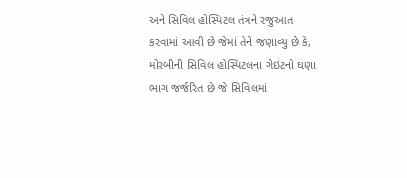અને સિવિલ હોસ્પિટલ તંત્રને રજુઆત કરવામાં આવી છે જેમાં તેને જણાવ્યુ છે કે, મોરબીની સિવિલ હોસ્પિટલના ગેઇટનો ઘણા ભાગ જર્જરિત છે જે સિવિલમાં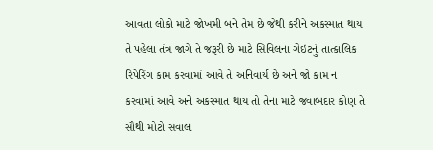આવતા લોકો માટે જોખમી બને તેમ છે જેથી કરીને અકસ્માત થાય તે પહેલા તંત્ર જાગે તે જરૂરી છે માટે સિવિલના ગેઇટનું તાત્કાલિક રિપેરિંગ કામ કરવામાં આવે તે અનિવાર્ય છે અને જો કામ ન કરવામાં આવે અને અકસ્માત થાય તો તેના માટે જવાબદાર કોણ તે સૌથી મોટો સવાલ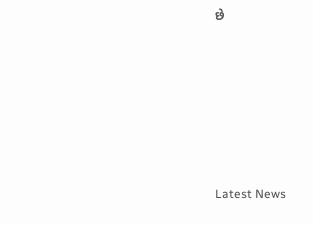છે








Latest News